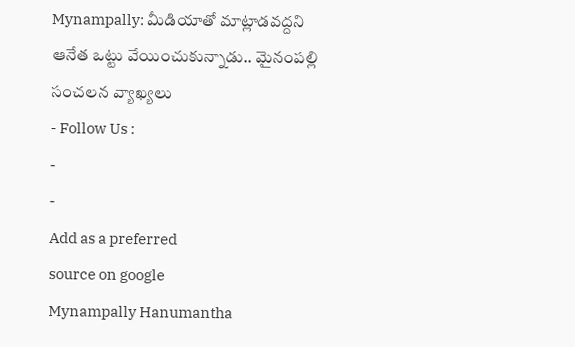Mynampally: మీడియాతో మాట్లాడవద్దని ఆనేత ఒట్టు వేయించుకున్నాడు.. మైనంపల్లి సంచలన వ్యాఖ్యలు
- Follow Us :
-
-
Add as a preferred
source on google
Mynampally Hanumantha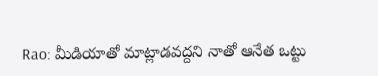Rao: మీడియాతో మాట్లాడవద్దని నాతో ఆనేత ఒట్టు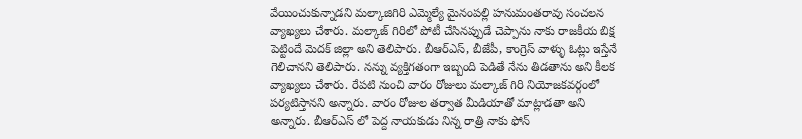వేయించుకున్నాడని మల్కాజిగిరి ఎమ్మెల్యే మైనంపల్లి హనుమంతరావు సంచలన వ్యాఖ్యలు చేశారు. మల్కాజ్ గిరిలో పోటీ చేసినప్పుడే చెప్పాను నాకు రాజకీయ బిక్ష పెట్టిందే మెదక్ జిల్లా అని తెలిపారు. బీఆర్ఎస్, బీజేపీ, కాంగ్రెస్ వాళ్ళు ఓట్లు ఇస్తేనే గెలిచానని తెలిపారు. నన్ను వ్యక్తిగతంగా ఇబ్బంది పెడితే నేను తిడతాను అని కీలక వ్యాఖ్యలు చేశారు. రేపటి నుంచి వారం రోజులు మల్కాజ్ గిరి నియోజకవర్గంలో పర్యటిస్తానని అన్నారు. వారం రోజుల తర్వాత మీడియాతో మాట్లాడతా అని అన్నారు. బీఆర్ఎస్ లో పెద్ద నాయకుడు నిన్న రాత్రి నాకు ఫోన్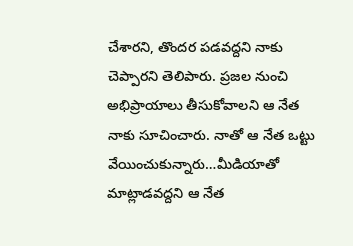చేశారని, తొందర పడవద్దని నాకు చెప్పారని తెలిపారు. ప్రజల నుంచి అభిప్రాయాలు తీసుకోవాలని ఆ నేత నాకు సూచించారు. నాతో ఆ నేత ఒట్టు వేయించుకున్నారు…మీడియాతో మాట్లాడవద్దని ఆ నేత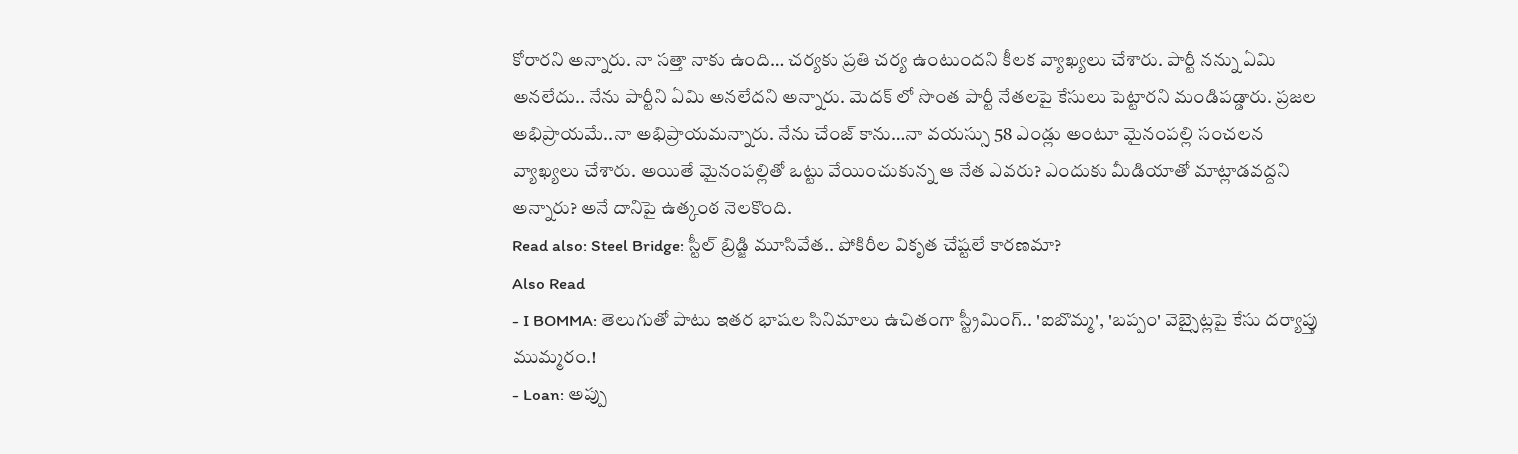కోరారని అన్నారు. నా సత్తా నాకు ఉంది… చర్యకు ప్రతి చర్య ఉంటుందని కీలక వ్యాఖ్యలు చేశారు. పార్టీ నన్ను ఏమి అనలేదు.. నేను పార్టీని ఏమి అనలేదని అన్నారు. మెదక్ లో సొంత పార్టీ నేతలపై కేసులు పెట్టారని మండిపడ్డారు. ప్రజల అభిప్రాయమే..నా అభిప్రాయమన్నారు. నేను చేంజ్ కాను…నా వయస్సు 58 ఎండ్లు అంటూ మైనంపల్లి సంచలన వ్యాఖ్యలు చేశారు. అయితే మైనంపల్లితో ఒట్టు వేయించుకున్న ఆ నేత ఎవరు? ఎందుకు మీడియాతో మాట్లాడవద్దని అన్నారు? అనే దానిపై ఉత్కంఠ నెలకొంది.
Read also: Steel Bridge: స్టీల్ బ్రిడ్జి మూసివేత.. పోకిరీల వికృత చేష్టలే కారణమా?
Also Read
- I BOMMA: తెలుగుతో పాటు ఇతర భాషల సినిమాలు ఉచితంగా స్ట్రీమింగ్.. 'ఐబొమ్మ', 'బప్పం' వెబ్సైట్లపై కేసు దర్యాప్తు ముమ్మరం.!
- Loan: అప్పు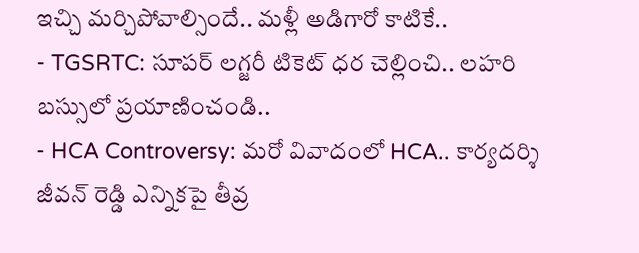ఇచ్చి మర్చిపోవాల్సిందే.. మళ్లీ అడిగారో కాటికే..
- TGSRTC: సూపర్ లగ్జరీ టికెట్ ధర చెల్లించి.. లహరి బస్సులో ప్రయాణించండి..
- HCA Controversy: మరో వివాదంలో HCA.. కార్యదర్శి జీవన్ రెడ్డి ఎన్నికపై తీవ్ర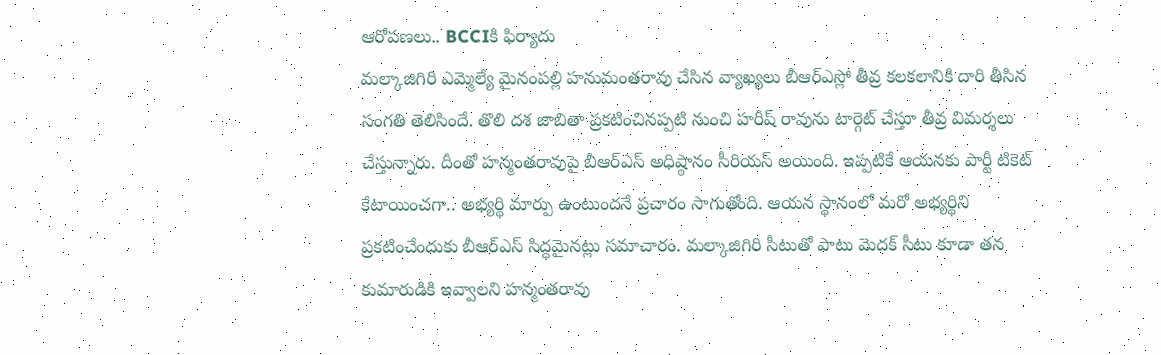ఆరోపణలు.. BCCIకి ఫిర్యాదు
మల్కాజిగిరి ఎమ్మెల్యే మైనంపల్లి హనుమంతరావు చేసిన వ్యాఖ్యలు బీఆర్ఎస్లో తీవ్ర కలకలానికి దారి తీసిన సంగతి తెలిసిందే. తొలి దశ జాబితా ప్రకటించినప్పటి నుంచి హరీష్ రావును టార్గెట్ చేస్తూ తీవ్ర విమర్శలు చేస్తున్నారు. దీంతో హన్మంతరావుపై బీఆర్ఎస్ అధిష్ఠానం సీరియస్ అయింది. ఇప్పటికే ఆయనకు పార్టీ టికెట్ కేటాయించగా.. అభ్యర్థి మార్పు ఉంటుందనే ప్రచారం సాగుతోంది. ఆయన స్థానంలో మరో అభ్యర్థిని ప్రకటించేందుకు బీఆర్ఎస్ సిద్ధమైనట్లు సమాచారం. మల్కాజిగిరి సీటుతో పాటు మెదక్ సీటు కూడా తన కుమారుడికి ఇవ్వాలని హన్మంతరావు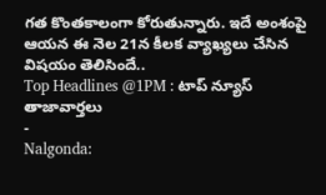గత కొంతకాలంగా కోరుతున్నారు. ఇదే అంశంపై ఆయన ఈ నెల 21న కీలక వ్యాఖ్యలు చేసిన విషయం తెలిసిందే..
Top Headlines @1PM : టాప్ న్యూస్
తాజావార్తలు
-
Nalgonda: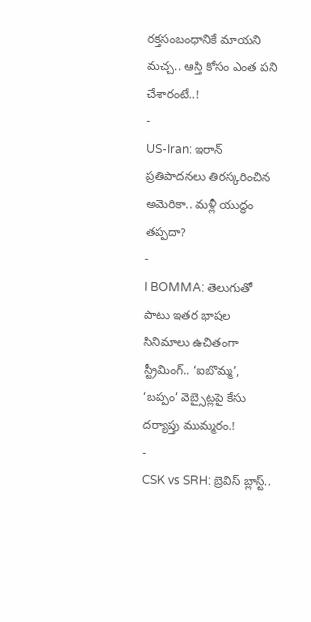రక్తసంబంధానికే మాయని మచ్చ.. ఆస్తి కోసం ఎంత పని చేశారంటే..!
-
US-Iran: ఇరాన్ ప్రతిపాదనలు తిరస్కరించిన అమెరికా.. మళ్లీ యుద్ధం తప్పదా?
-
I BOMMA: తెలుగుతో పాటు ఇతర భాషల సినిమాలు ఉచితంగా స్ట్రీమింగ్.. ‘ఐబొమ్మ’, ‘బప్పం’ వెబ్సైట్లపై కేసు దర్యాప్తు ముమ్మరం.!
-
CSK vs SRH: బ్రెవిస్ బ్లాస్ట్..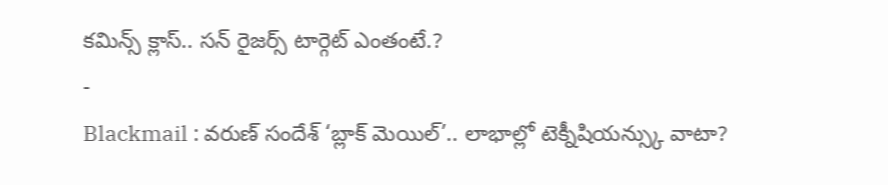కమిన్స్ క్లాస్.. సన్ రైజర్స్ టార్గెట్ ఎంతంటే.?
-
Blackmail : వరుణ్ సందేశ్ ‘బ్లాక్ మెయిల్’.. లాభాల్లో టెక్నీషియన్స్కు వాటా?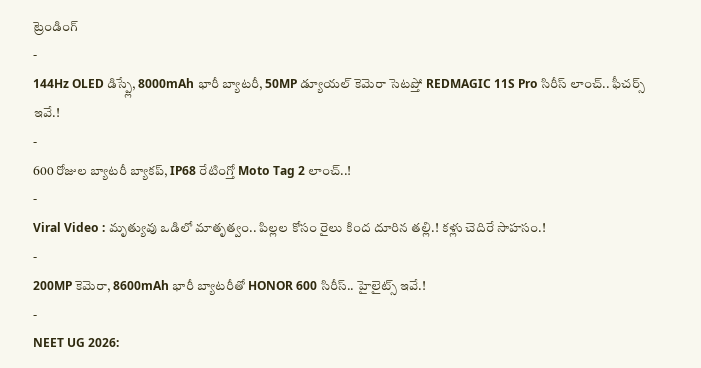ట్రెండింగ్
-
144Hz OLED డిస్ప్లే, 8000mAh భారీ బ్యాటరీ, 50MP డ్యూయల్ కెమెరా సెటప్తో REDMAGIC 11S Pro సిరీస్ లాంచ్.. ఫీచర్స్ ఇవే.!
-
600 రోజుల బ్యాటరీ బ్యాకప్, IP68 రేటింగ్తో Moto Tag 2 లాంచ్..!
-
Viral Video : మృత్యువు ఒడిలో మాతృత్వం.. పిల్లల కోసం రైలు కింద దూరిన తల్లి.! కళ్లు చెదిరే సాహసం.!
-
200MP కెమెరా, 8600mAh భారీ బ్యాటరీతో HONOR 600 సిరీస్.. హైలైట్స్ ఇవే.!
-
NEET UG 2026: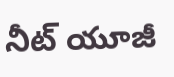నీట్ యూజీ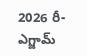2026 రీ-ఎగ్జామ్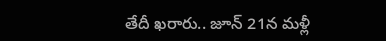తేదీ ఖరారు.. జూన్ 21న మళ్లీ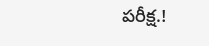పరీక్ష.!